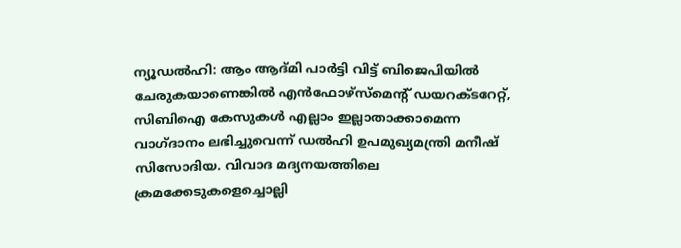ന്യൂഡല്‍ഹി: ആം ആദ്മി പാര്‍ട്ടി വിട്ട് ബിജെപിയില്‍ ചേരുകയാണെങ്കില്‍ എന്‍ഫോഴ്സ്മെന്റ് ഡയറക്ടറേറ്റ്, സിബിഐ കേസുകള്‍ എല്ലാം ഇല്ലാതാക്കാമെന്ന വാഗ്ദാനം ലഭിച്ചുവെന്ന് ഡല്‍ഹി ഉപമുഖ്യമന്ത്രി മനീഷ് സിസോദിയ. വിവാദ മദ്യനയത്തിലെ ക്രമക്കേടുകളെച്ചൊല്ലി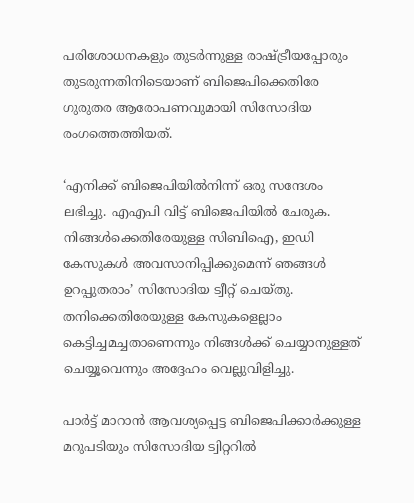പരിശോധനകളും തുടര്‍ന്നുള്ള രാഷ്ട്രീയപ്പോരും തുടരുന്നതിനിടെയാണ് ബിജെപിക്കെതിരേ ഗുരുതര ആരോപണവുമായി സിസോദിയ രംഗത്തെത്തിയത്.

‘എനിക്ക് ബിജെപിയില്‍നിന്ന് ഒരു സന്ദേശം ലഭിച്ചു. എഎപി വിട്ട് ബിജെപിയില്‍ ചേരുക. നിങ്ങള്‍ക്കെതിരേയുള്ള സിബിഐ, ഇഡി കേസുകള്‍ അവസാനിപ്പിക്കുമെന്ന് ഞങ്ങള്‍ ഉറപ്പുതരാം’ സിസോദിയ ട്വീറ്റ് ചെയ്തു. തനിക്കെതിരേയുള്ള കേസുകളെല്ലാം കെട്ടിച്ചമച്ചതാണെന്നും നിങ്ങള്‍ക്ക് ചെയ്യാനുള്ളത് ചെയ്യൂവെന്നും അദ്ദേഹം വെല്ലുവിളിച്ചു.

പാര്‍ട്ട് മാറാന്‍ ആവശ്യപ്പെട്ട ബിജെപിക്കാര്‍ക്കുള്ള മറുപടിയും സിസോദിയ ട്വിറ്ററില്‍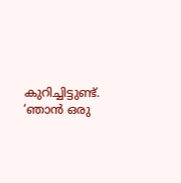കുറിച്ചിട്ടുണ്ട്. ‘ഞാന്‍ ഒരു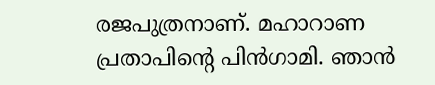രജപുത്രനാണ്. മഹാറാണ പ്രതാപിന്റെ പിന്‍ഗാമി. ഞാന്‍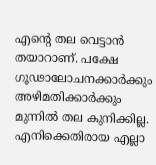എന്റെ തല വെട്ടാന്‍ തയാറാണ്. പക്ഷേ ഗൂഢാലോചനക്കാര്‍ക്കും അഴിമതിക്കാര്‍ക്കും മുന്നില്‍ തല കുനിക്കില്ല. എനിക്കെതിരായ എല്ലാ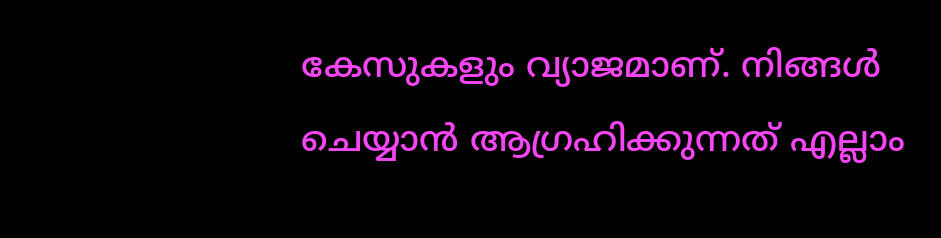കേസുകളും വ്യാജമാണ്. നിങ്ങള്‍ ചെയ്യാന്‍ ആഗ്രഹിക്കുന്നത് എല്ലാം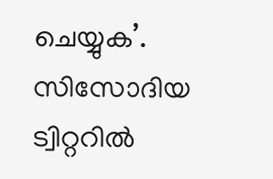ചെയ്യുക’. സിസോദിയ ട്വിറ്ററില്‍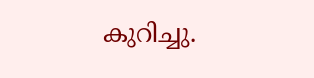കുറിച്ചു.